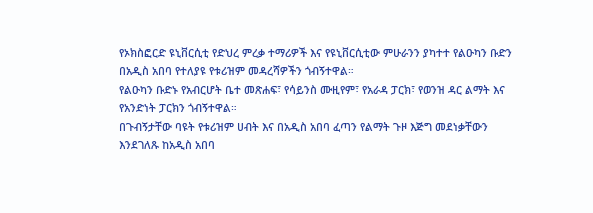የኦክስፎርድ ዩኒቨርሲቲ የድህረ ምረቃ ተማሪዎች እና የዩኒቨርሲቲው ምሁራንን ያካተተ የልዑካን ቡድን በአዲስ አበባ የተለያዩ የቱሪዝም መዳረሻዎችን ጎብኝተዋል።
የልዑካን ቡድኑ የአብርሆት ቤተ መጽሐፍ፣ የሳይንስ ሙዚየም፣ የአራዳ ፓርክ፣ የወንዝ ዳር ልማት እና የአንድነት ፓርክን ጎብኝተዋል።
በጉብኝታቸው ባዩት የቱሪዝም ሀብት እና በአዲስ አበባ ፈጣን የልማት ጉዞ እጅግ መደነቃቸውን እንደገለጹ ከአዲስ አበባ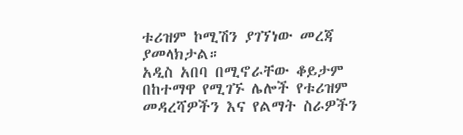ቱሪዝም ኮሚሽን ያገኘነው መረጃ ያመላክታል።
አዲስ አበባ በሚኖራቸው ቆይታም በከተማዋ የሚገኙ ሌሎች የቱሪዝም መዳረሻዎችን እና የልማት ስራዎችን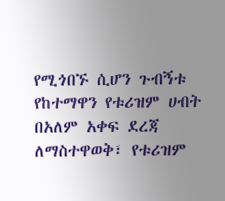የሚጎበኙ ሲሆን ጉብኝቱ የከተማዋን የቱሪዝም ሀብት በአለም አቀፍ ደረጃ ለማስተዋወቅ፣ የቱሪዝም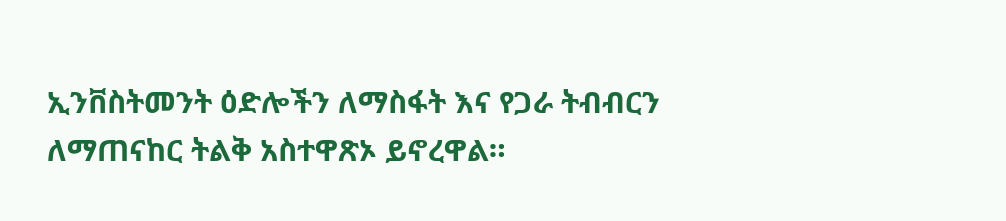ኢንቨስትመንት ዕድሎችን ለማስፋት እና የጋራ ትብብርን ለማጠናከር ትልቅ አስተዋጽኦ ይኖረዋል።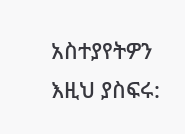አስተያየትዎን እዚህ ያስፍሩ: